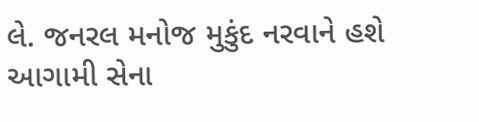લે. જનરલ મનોજ મુકુંદ નરવાને હશે આગામી સેના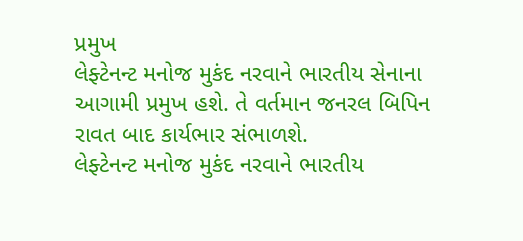પ્રમુખ
લેફ્ટેનન્ટ મનોજ મુકંદ નરવાને ભારતીય સેનાના આગામી પ્રમુખ હશે. તે વર્તમાન જનરલ બિપિન રાવત બાદ કાર્યભાર સંભાળશે.
લેફ્ટેનન્ટ મનોજ મુકંદ નરવાને ભારતીય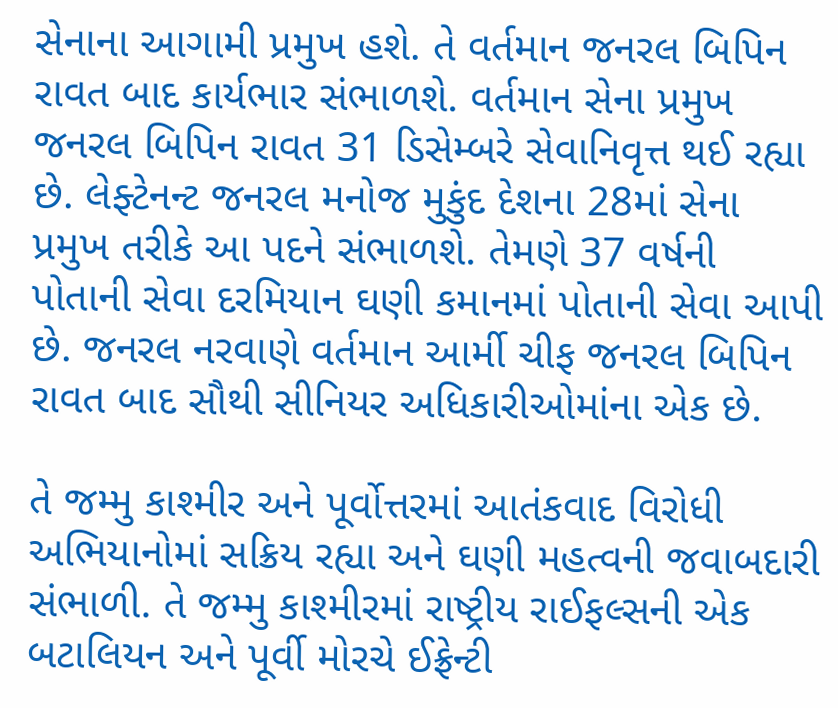સેનાના આગામી પ્રમુખ હશે. તે વર્તમાન જનરલ બિપિન રાવત બાદ કાર્યભાર સંભાળશે. વર્તમાન સેના પ્રમુખ જનરલ બિપિન રાવત 31 ડિસેમ્બરે સેવાનિવૃત્ત થઈ રહ્યા છે. લેફ્ટેનન્ટ જનરલ મનોજ મુકુંદ દેશના 28માં સેના પ્રમુખ તરીકે આ પદને સંભાળશે. તેમણે 37 વર્ષની પોતાની સેવા દરમિયાન ઘણી કમાનમાં પોતાની સેવા આપી છે. જનરલ નરવાણે વર્તમાન આર્મી ચીફ જનરલ બિપિન રાવત બાદ સૌથી સીનિયર અધિકારીઓમાંના એક છે.

તે જમ્મુ કાશ્મીર અને પૂર્વોત્તરમાં આતંકવાદ વિરોધી અભિયાનોમાં સક્રિય રહ્યા અને ઘણી મહત્વની જવાબદારી સંભાળી. તે જમ્મુ કાશ્મીરમાં રાષ્ટ્રીય રાઈફલ્સની એક બટાલિયન અને પૂર્વી મોરચે ઈફ્રેન્ટી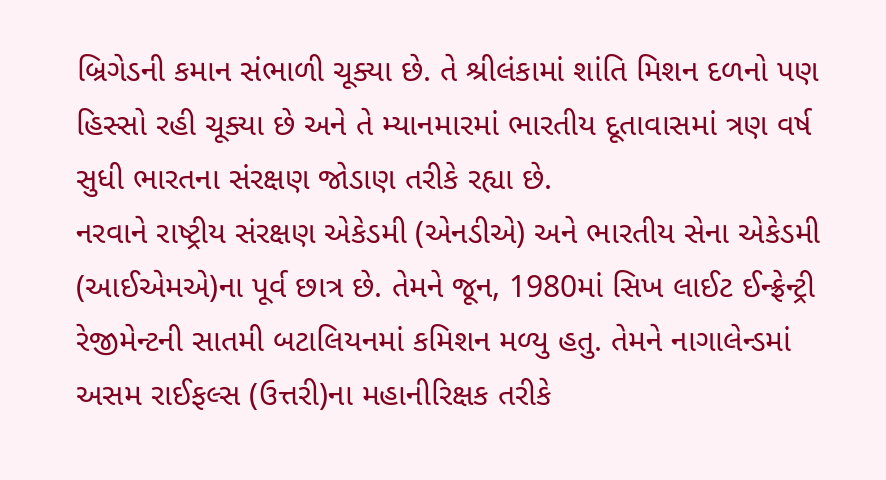બ્રિગેડની કમાન સંભાળી ચૂક્યા છે. તે શ્રીલંકામાં શાંતિ મિશન દળનો પણ હિસ્સો રહી ચૂક્યા છે અને તે મ્યાનમારમાં ભારતીય દૂતાવાસમાં ત્રણ વર્ષ સુધી ભારતના સંરક્ષણ જોડાણ તરીકે રહ્યા છે.
નરવાને રાષ્ટ્રીય સંરક્ષણ એકેડમી (એનડીએ) અને ભારતીય સેના એકેડમી (આઈએમએ)ના પૂર્વ છાત્ર છે. તેમને જૂન, 1980માં સિખ લાઈટ ઈન્ફ્રેન્ટ્રી રેજીમેન્ટની સાતમી બટાલિયનમાં કમિશન મળ્યુ હતુ. તેમને નાગાલેન્ડમાં અસમ રાઈફલ્સ (ઉત્તરી)ના મહાનીરિક્ષક તરીકે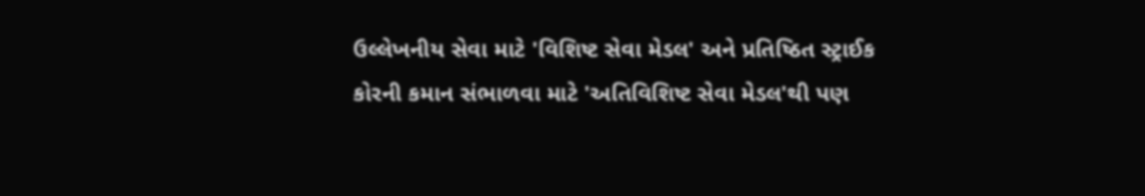ઉલ્લેખનીય સેવા માટે 'વિશિષ્ટ સેવા મેડલ' અને પ્રતિષ્ઠિત સ્ટ્રાઈક કોરની કમાન સંભાળવા માટે 'અતિવિશિષ્ટ સેવા મેડલ'થી પણ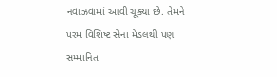નવાઝવામાં આવી ચૂક્યા છે. તેમને પરમ વિશિષ્ટ સેના મેડલથી પણ સમ્માનિત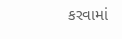કરવામાં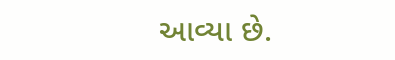આવ્યા છે.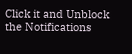Click it and Unblock the Notifications